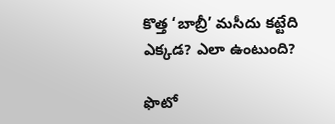కొత్త ‘బాబ్రీ’ మసీదు కట్టేది ఎక్కడ? ఎలా ఉంటుంది?

ఫొటో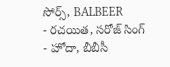సోర్స్, BALBEER
- రచయిత, సరోజ్ సింగ్
- హోదా, బీబీసీ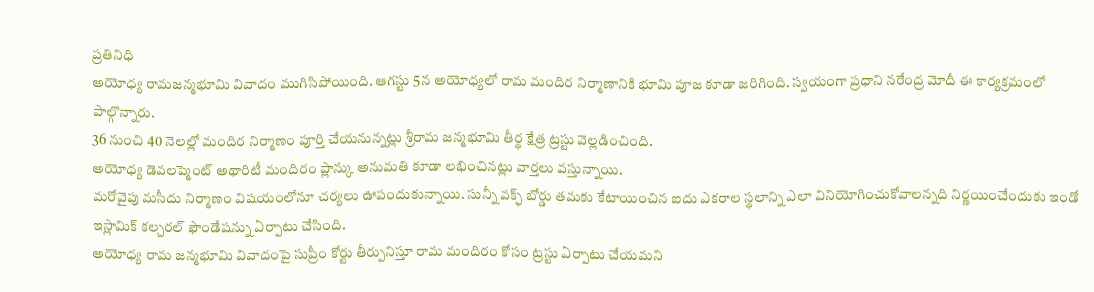ప్రతినిధి
అయోధ్య రామజన్మభూమి వివాదం ముగిసిపోయింది. ఆగస్టు 5న అయోధ్యలో రామ మందిర నిర్మాణానికి భూమి పూజ కూడా జరిగింది. స్వయంగా ప్రధాని నరేంద్ర మోదీ ఈ కార్యక్రమంలో పాల్గొన్నారు.
36 నుంచి 40 నెలల్లో మందిర నిర్మాణం పూర్తి చేయనున్నట్లు శ్రీరామ జన్మభూమి తీర్థ క్షేత్ర ట్రస్టు వెల్లడించింది.
అయోధ్య డెవలప్మెంట్ అథారిటీ మందిరం ప్లాన్కు అనుమతి కూడా లభించినట్లు వార్తలు వస్తున్నాయి.
మరోవైపు మసీదు నిర్మాణం విషయంలోనూ చర్యలు ఊపందుకున్నాయి. సున్నీ వక్ఫ్ బోర్డు తమకు కేటాయించిన ఐదు ఎకరాల స్థలాన్ని ఎలా వినియోగించుకోవాలన్నది నిర్ణయించేందుకు ఇండో ఇస్లామిక్ కల్చరల్ ఫౌండేషన్ను ఏర్పాటు చేసింది.
అయోధ్య రామ జన్మభూమి వివాదంపై సుప్రీం కోర్టు తీర్పునిస్తూ రామ మందిరం కోసం ట్రస్టు ఏర్పాటు చేయమని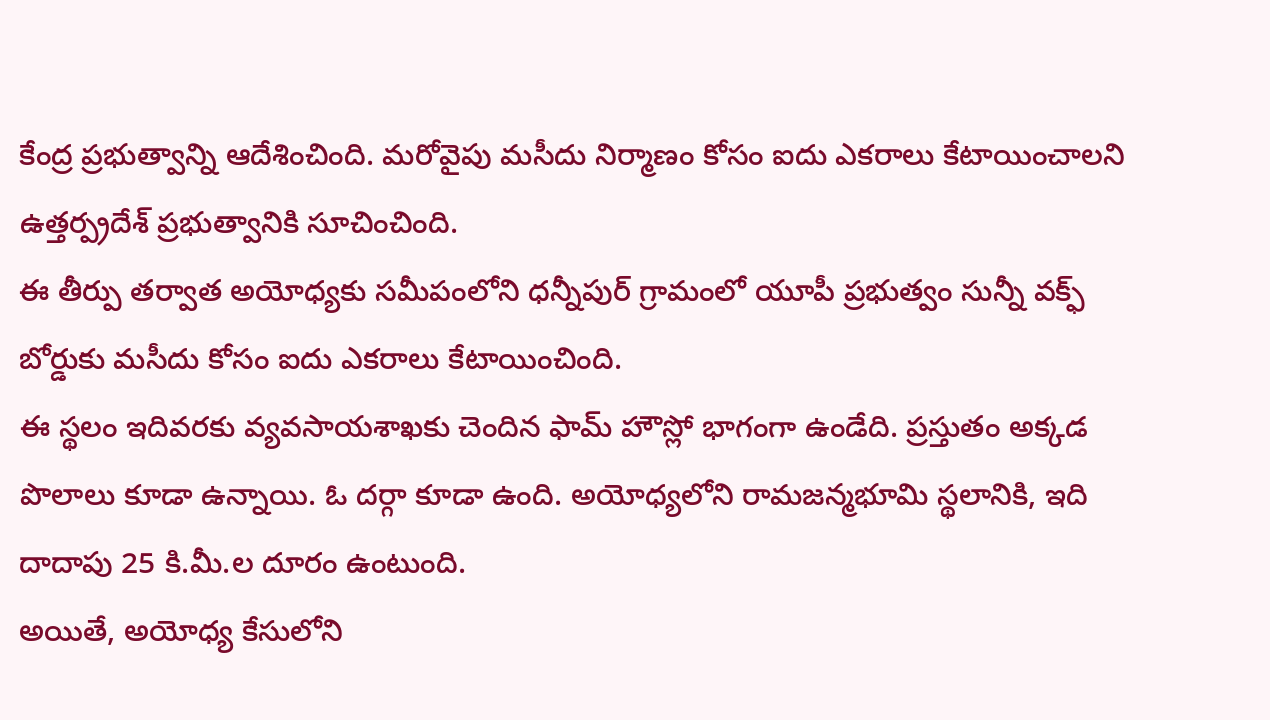కేంద్ర ప్రభుత్వాన్ని ఆదేశించింది. మరోవైపు మసీదు నిర్మాణం కోసం ఐదు ఎకరాలు కేటాయించాలని ఉత్తర్ప్రదేశ్ ప్రభుత్వానికి సూచించింది.
ఈ తీర్పు తర్వాత అయోధ్యకు సమీపంలోని ధన్నీపుర్ గ్రామంలో యూపీ ప్రభుత్వం సున్నీ వక్ఫ్ బోర్డుకు మసీదు కోసం ఐదు ఎకరాలు కేటాయించింది.
ఈ స్థలం ఇదివరకు వ్యవసాయశాఖకు చెందిన ఫామ్ హౌస్లో భాగంగా ఉండేది. ప్రస్తుతం అక్కడ పొలాలు కూడా ఉన్నాయి. ఓ దర్గా కూడా ఉంది. అయోధ్యలోని రామజన్మభూమి స్థలానికి, ఇది దాదాపు 25 కి.మీ.ల దూరం ఉంటుంది.
అయితే, అయోధ్య కేసులోని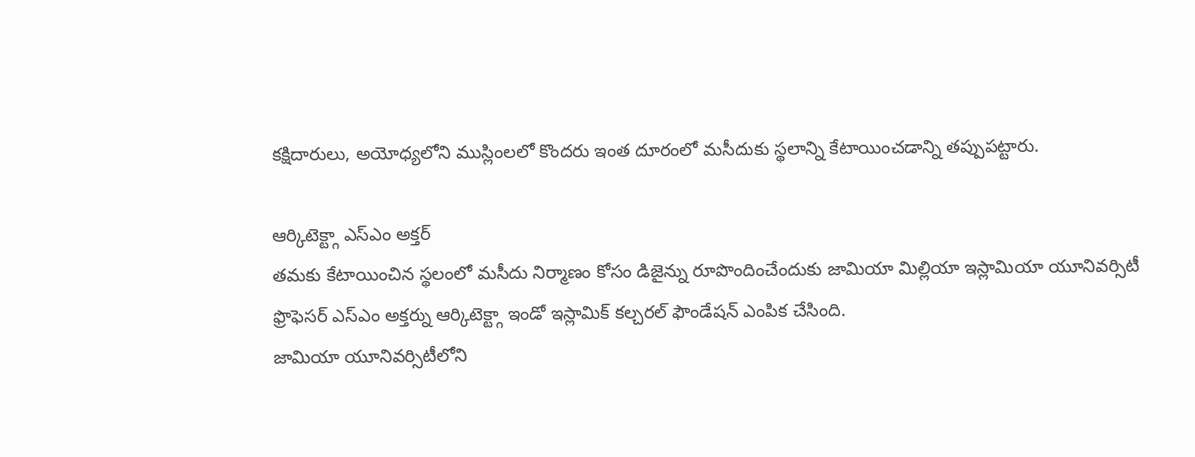కక్షిదారులు, అయోధ్యలోని ముస్లింలలో కొందరు ఇంత దూరంలో మసీదుకు స్థలాన్ని కేటాయించడాన్ని తప్పుపట్టారు.

ఆర్కిటెక్ట్గా ఎస్ఎం అక్తర్
తమకు కేటాయించిన స్థలంలో మసీదు నిర్మాణం కోసం డిజైన్ను రూపొందించేందుకు జామియా మిల్లియా ఇస్లామియా యూనివర్సిటీ ఫ్రొఫెసర్ ఎస్ఎం అక్తర్ను ఆర్కిటెక్ట్గా ఇండో ఇస్లామిక్ కల్చరల్ ఫౌండేషన్ ఎంపిక చేసింది.
జామియా యూనివర్సిటీలోని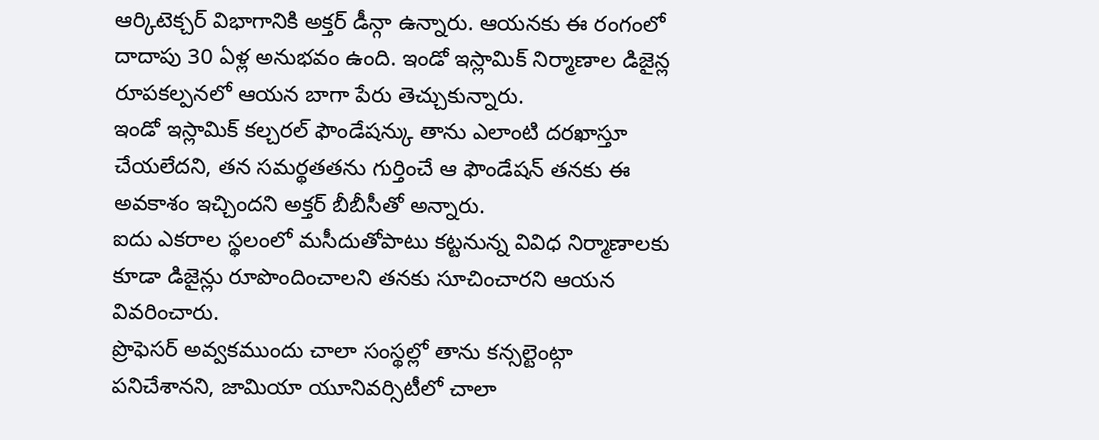ఆర్కిటెక్చర్ విభాగానికి అక్తర్ డీన్గా ఉన్నారు. ఆయనకు ఈ రంగంలో దాదాపు 30 ఏళ్ల అనుభవం ఉంది. ఇండో ఇస్లామిక్ నిర్మాణాల డిజైన్ల రూపకల్పనలో ఆయన బాగా పేరు తెచ్చుకున్నారు.
ఇండో ఇస్లామిక్ కల్చరల్ ఫౌండేషన్కు తాను ఎలాంటి దరఖాస్తూ చేయలేదని, తన సమర్థతతను గుర్తించే ఆ ఫౌండేషన్ తనకు ఈ అవకాశం ఇచ్చిందని అక్తర్ బీబీసీతో అన్నారు.
ఐదు ఎకరాల స్థలంలో మసీదుతోపాటు కట్టనున్న వివిధ నిర్మాణాలకు కూడా డిజైన్లు రూపొందించాలని తనకు సూచించారని ఆయన వివరించారు.
ప్రొఫెసర్ అవ్వకముందు చాలా సంస్థల్లో తాను కన్సల్టెంట్గా పనిచేశానని, జామియా యూనివర్సిటీలో చాలా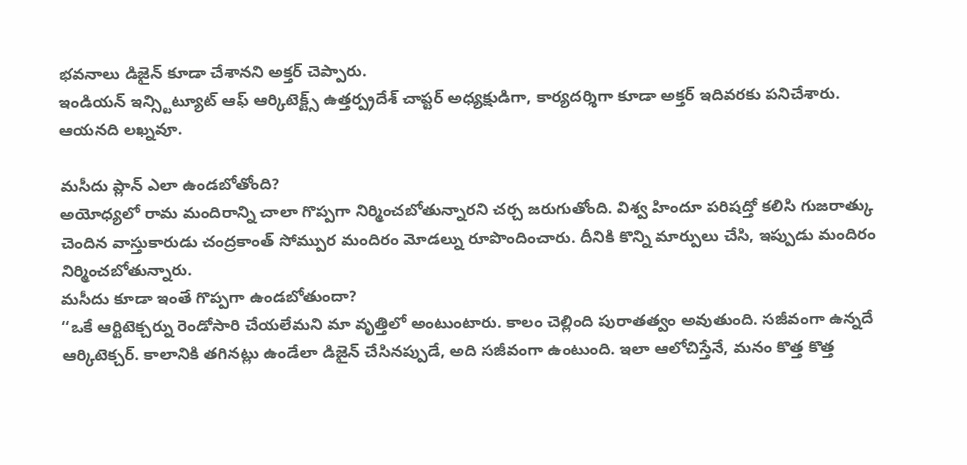భవనాలు డిజైన్ కూడా చేశానని అక్తర్ చెప్పారు.
ఇండియన్ ఇన్స్టిట్యూట్ ఆఫ్ ఆర్కిటెక్ట్స్ ఉత్తర్ప్రదేశ్ చాప్టర్ అధ్యక్షుడిగా, కార్యదర్శిగా కూడా అక్తర్ ఇదివరకు పనిచేశారు.
ఆయనది లఖ్నవూ.

మసీదు ప్లాన్ ఎలా ఉండబోతోంది?
అయోధ్యలో రామ మందిరాన్ని చాలా గొప్పగా నిర్మించబోతున్నారని చర్చ జరుగుతోంది. విశ్వ హిందూ పరిషద్తో కలిసి గుజరాత్కు చెందిన వాస్తుకారుడు చంద్రకాంత్ సోమ్పుర మందిరం మోడల్ను రూపొందించారు. దీనికి కొన్ని మార్పులు చేసి, ఇప్పుడు మందిరం నిర్మించబోతున్నారు.
మసీదు కూడా ఇంతే గొప్పగా ఉండబోతుందా?
‘‘ఒకే ఆర్టిటెక్చర్ను రెండోసారి చేయలేమని మా వృత్తిలో అంటుంటారు. కాలం చెల్లింది పురాతత్వం అవుతుంది. సజీవంగా ఉన్నదే ఆర్కిటెక్చర్. కాలానికి తగినట్లు ఉండేలా డిజైన్ చేసినప్పుడే, అది సజీవంగా ఉంటుంది. ఇలా ఆలోచిస్తేనే, మనం కొత్త కొత్త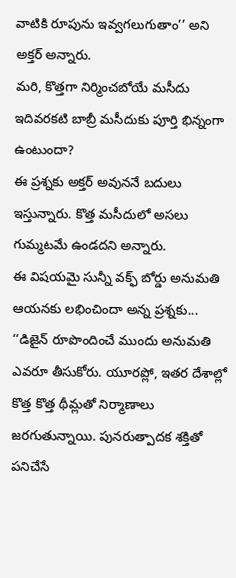వాటికి రూపును ఇవ్వగలుగుతాం’’ అని అక్తర్ అన్నారు.
మరి, కొత్తగా నిర్మించబోయే మసీదు ఇదివరకటి బాబ్రీ మసీదుకు పూర్తి భిన్నంగా ఉంటుందా?
ఈ ప్రశ్నకు అక్తర్ అవుననే బదులు ఇస్తున్నారు. కొత్త మసీదులో అసలు గుమ్మటమే ఉండదని అన్నారు.
ఈ విషయమై సున్నీ వక్ఫ్ బోర్డు అనుమతి ఆయనకు లభించిందా అన్న ప్రశ్నకు... ‘‘డిజైన్ రూపొందించే ముందు అనుమతి ఎవరూ తీసుకోరు. యూరప్లో, ఇతర దేశాల్లో కొత్త కొత్త థీమ్లతో నిర్మాణాలు జరగుతున్నాయి. పునరుత్పాదక శక్తితో పనిచేసే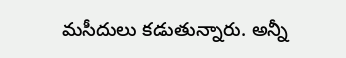మసీదులు కడుతున్నారు. అన్నీ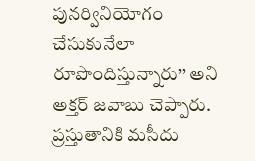పునర్వినియోగం చేసుకునేలా రూపొందిస్తున్నారు’’ అని అక్తర్ జవాబు చెప్పారు.
ప్రస్తుతానికి మసీదు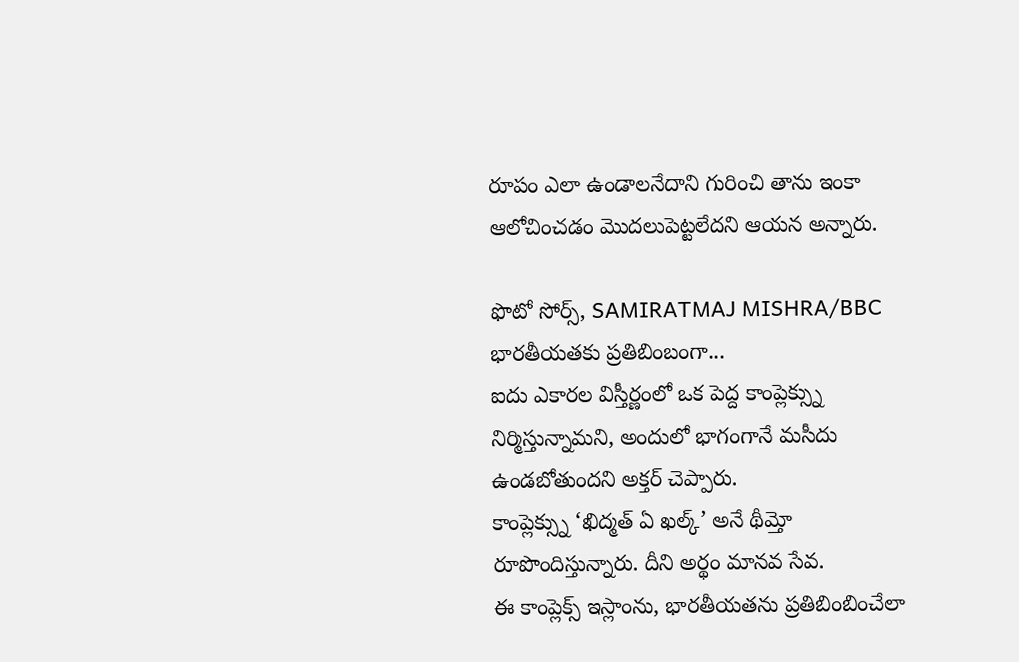రూపం ఎలా ఉండాలనేదాని గురించి తాను ఇంకా ఆలోచించడం మొదలుపెట్టలేదని ఆయన అన్నారు.

ఫొటో సోర్స్, SAMIRATMAJ MISHRA/BBC
భారతీయతకు ప్రతిబింబంగా...
ఐదు ఎకారల విస్తీర్ణంలో ఒక పెద్ద కాంప్లెక్స్ను నిర్మిస్తున్నామని, అందులో భాగంగానే మసీదు ఉండబోతుందని అక్తర్ చెప్పారు.
కాంప్లెక్స్ను ‘ఖిద్మత్ ఏ ఖల్క్’ అనే థీమ్తో రూపొందిస్తున్నారు. దీని అర్థం మానవ సేవ.
ఈ కాంప్లెక్స్ ఇస్లాంను, భారతీయతను ప్రతిబింబించేలా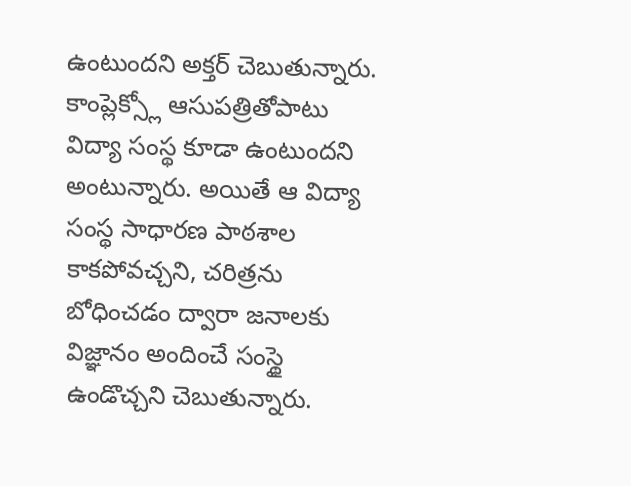ఉంటుందని అక్తర్ చెబుతున్నారు.
కాంప్లెక్స్లో ఆసుపత్రితోపాటు విద్యా సంస్థ కూడా ఉంటుందని అంటున్నారు. అయితే ఆ విద్యా సంస్థ సాధారణ పాఠశాల కాకపోవచ్చని, చరిత్రను బోధించడం ద్వారా జనాలకు విజ్ఞానం అందించే సంస్థై ఉండొచ్చని చెబుతున్నారు.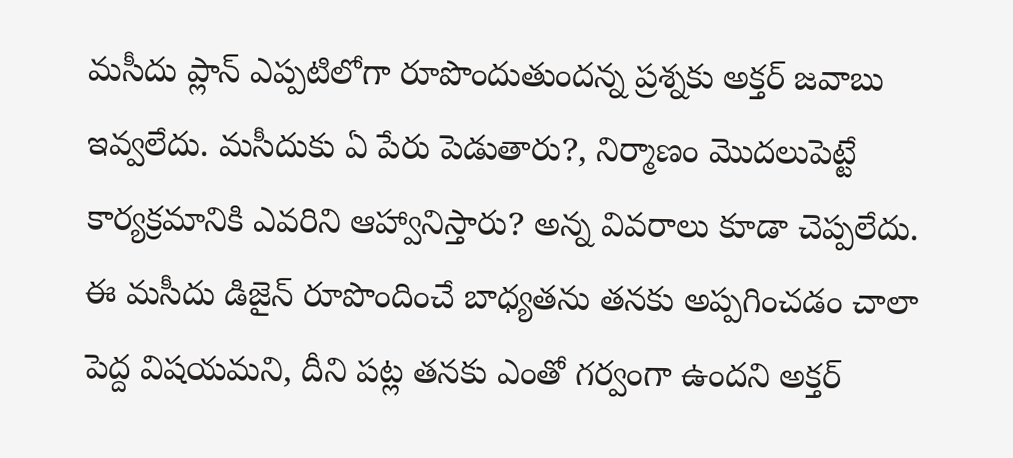మసీదు ప్లాన్ ఎప్పటిలోగా రూపొందుతుందన్న ప్రశ్నకు అక్తర్ జవాబు ఇవ్వలేదు. మసీదుకు ఏ పేరు పెడుతారు?, నిర్మాణం మొదలుపెట్టే కార్యక్రమానికి ఎవరిని ఆహ్వానిస్తారు? అన్న వివరాలు కూడా చెప్పలేదు.
ఈ మసీదు డిజైన్ రూపొందించే బాధ్యతను తనకు అప్పగించడం చాలా పెద్ద విషయమని, దీని పట్ల తనకు ఎంతో గర్వంగా ఉందని అక్తర్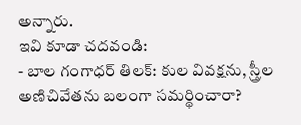అన్నారు.
ఇవి కూడా చదవండి:
- బాల గంగాధర్ తిలక్: కుల వివక్షను, స్త్రీల అణిచివేతను బలంగా సమర్థించారా?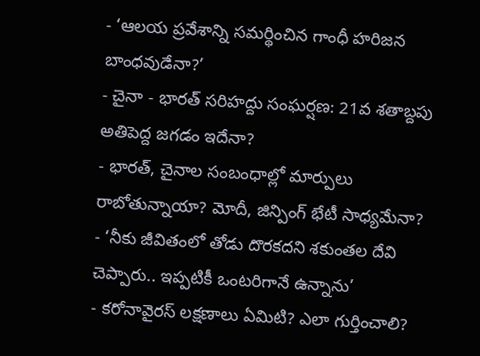- ‘ఆలయ ప్రవేశాన్ని సమర్థించిన గాంధీ హరిజన బాంధవుడేనా?’
- చైనా - భారత్ సరిహద్దు సంఘర్షణ: 21వ శతాబ్దపు అతిపెద్ద జగడం ఇదేనా?
- భారత్, చైనాల సంబంధాల్లో మార్పులు రాబోతున్నాయా? మోదీ, జిన్పింగ్ భేటీ సాధ్యమేనా?
- ‘నీకు జీవితంలో తోడు దొరకదని శకుంతల దేవి చెప్పారు.. ఇప్పటికీ ఒంటరిగానే ఉన్నాను’
- కరోనావైరస్ లక్షణాలు ఏమిటి? ఎలా గుర్తించాలి?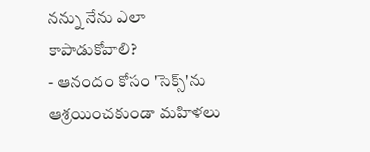నన్ను నేను ఎలా కాపాడుకోవాలి?
- ఆనందం కోసం 'సెక్స్'ను ఆశ్రయించకుండా మహిళలు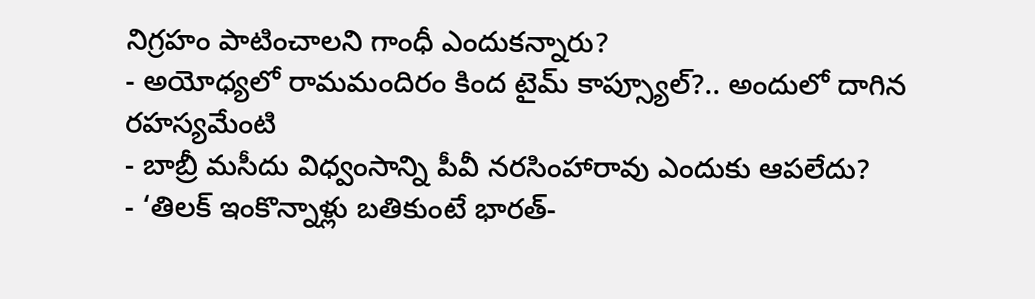నిగ్రహం పాటించాలని గాంధీ ఎందుకన్నారు?
- అయోధ్యలో రామమందిరం కింద టైమ్ కాప్స్యూల్?.. అందులో దాగిన రహస్యమేంటి
- బాబ్రీ మసీదు విధ్వంసాన్ని పీవీ నరసింహారావు ఎందుకు ఆపలేదు?
- ‘తిలక్ ఇంకొన్నాళ్లు బతికుంటే భారత్-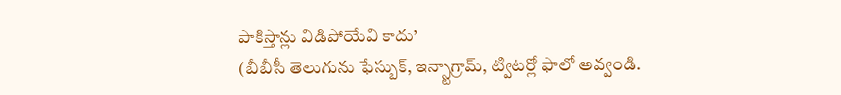పాకిస్తాన్లు విడిపోయేవి కాదు’
(బీబీసీ తెలుగును ఫేస్బుక్, ఇన్స్టాగ్రామ్, ట్విటర్లో ఫాలో అవ్వండి.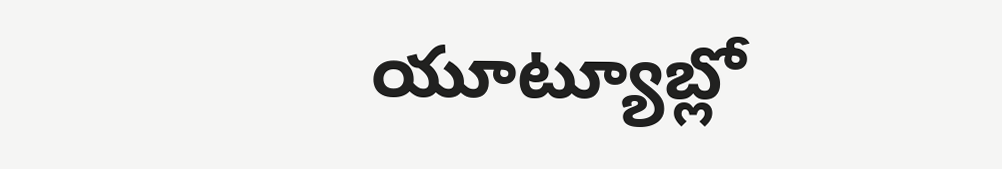యూట్యూబ్లో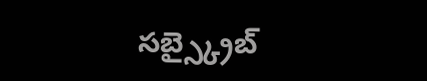సబ్స్క్రైబ్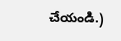చేయండి.)